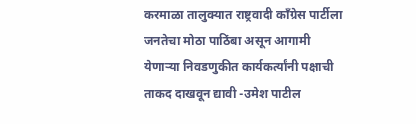करमाळा तालुक्यात राष्ट्रवादी काँग्रेस पार्टीला जनतेचा मोठा पाठिंबा असून आगामी येणाऱ्या निवडणुकीत कार्यकर्त्यांनी पक्षाची ताकद दाखवून द्यावी -उमेश पाटील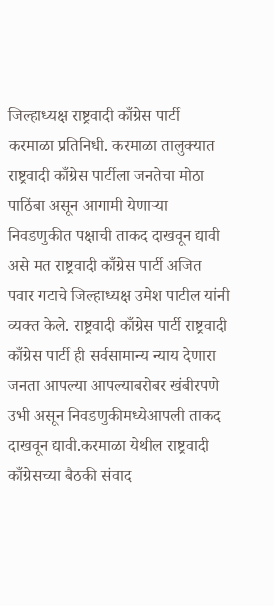जिल्हाध्यक्ष राष्ट्रवादी काँग्रेस पार्टी
करमाळा प्रतिनिधी. करमाळा तालुक्यात राष्ट्रवादी काँग्रेस पार्टीला जनतेचा मोठा पाठिंबा असून आगामी येणाऱ्या निवडणुकीत पक्षाची ताकद दाखवून द्यावी असे मत राष्ट्रवादी काँग्रेस पार्टी अजित पवार गटाचे जिल्हाध्यक्ष उमेश पाटील यांनी व्यक्त केले. राष्ट्रवादी काँग्रेस पार्टी राष्ट्रवादी काँग्रेस पार्टी ही सर्वसामान्य न्याय देणारा जनता आपल्या आपल्याबरोबर खंबीरपणे उभी असून निवडणुकीमध्येआपली ताकद दाखवून द्यावी.करमाळा येथील राष्ट्रवादी काँग्रेसच्या बैठकी संवाद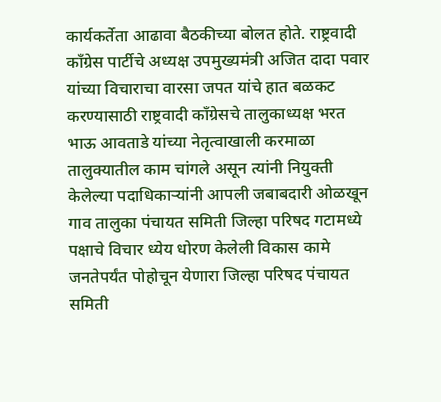कार्यकर्तेता आढावा बैठकीच्या बोलत होते. राष्ट्रवादी काँग्रेस पार्टीचे अध्यक्ष उपमुख्यमंत्री अजित दादा पवार यांच्या विचाराचा वारसा जपत यांचे हात बळकट करण्यासाठी राष्ट्रवादी काँग्रेसचे तालुकाध्यक्ष भरत भाऊ आवताडे यांच्या नेतृत्वाखाली करमाळा तालुक्यातील काम चांगले असून त्यांनी नियुक्ती केलेल्या पदाधिकाऱ्यांनी आपली जबाबदारी ओळखून गाव तालुका पंचायत समिती जिल्हा परिषद गटामध्ये पक्षाचे विचार ध्येय धोरण केलेली विकास कामे जनतेपर्यंत पोहोचून येणारा जिल्हा परिषद पंचायत समिती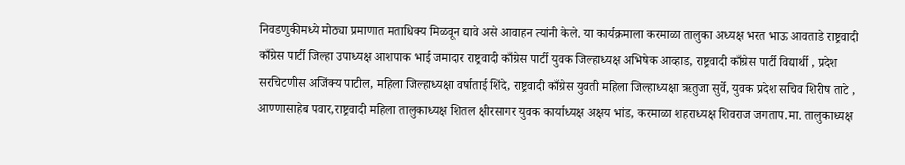निवडणुकीमध्ये मोठ्या प्रमाणात मताधिक्य मिळवून द्यावे असे आवाहन त्यांनी केले. या कार्यक्रमाला करमाळा तालुका अध्यक्ष भरत भाऊ आवताडे राष्ट्रवादी काँग्रेस पार्टी जिल्हा उपाध्यक्ष आशपाक भाई जमादार राष्ट्रवादी काँग्रेस पार्टी युवक जिल्हाध्यक्ष अभिषेक आव्हाड, राष्ट्रवादी काँग्रेस पार्टी विद्यार्थी , प्रदेश सरचिटणीस अजिंक्य पाटील, महिला जिल्हाध्यक्षा वर्षाताई शिंदे, राष्ट्रवादी काँग्रेस युवती महिला जिल्हाध्यक्षा ऋतुजा सुर्वे, युवक प्रदेश सचिव शिरीष ताटे , आण्णासाहेब पवार,राष्ट्रवादी महिला तालुकाध्यक्ष शितल क्षीरसागर युवक कार्याध्यक्ष अक्षय भांड, करमाळा शहराध्यक्ष शिवराज जगताप.मा. तालुकाध्यक्ष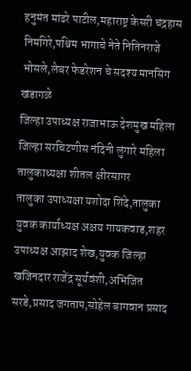हनुमंत मांढरे पाटील,महाराष्ट्र केसरी चंद्रहास निमगिरे,पश्चिम भागाचे नेते नितिनराजे भोसले,लेबर फेडरेशन चे सदश्य मानसिंग खंडागळे
जिल्हा उपाध्यक्ष राजाभाऊ देशमुख महिला जिल्हा सरचिटणीस नंदिनी लुंगारे महिला तालुकाध्यक्षा शीतल क्षीरसागर
तालुका उपाध्यक्षा यशोदा शिंदे,तालुका युवक कार्याध्यक्ष अक्षय गायकवाड,शहर उपाध्यक्ष आझाद शेख,युवक जिल्हा खजिनदार राजेंद्र सूर्यवंशी,अभिजित सरडे,प्रसाद जगताप,सोहेल बागवान प्रसाद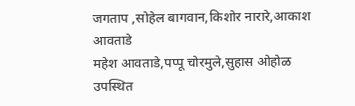जगताप ,सोहेल बागवान,किशोर नारारे,आकाश आवताडे
महेश आवताडे,पप्पू चोरमुले,सुहास ओहोळ उपस्थित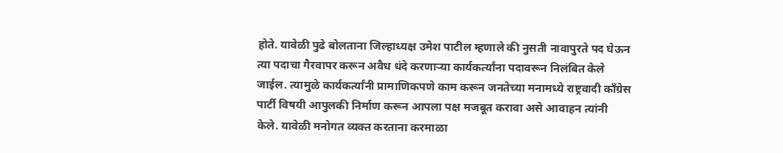होते. यावेळी पुढे बोलताना जिल्हाध्यक्ष उमेश पाटील म्हणाले की नुसती नावापुरते पद घेऊन त्या पदाचा गैरवापर करून अवैध धंदे करणाऱ्या कार्यकर्त्यांना पदावरून निलंबित केले जाईल. त्यामुळे कार्यकर्त्यांनी प्रामाणिकपणे काम करून जनतेच्या मनामध्ये राष्ट्रवादी काँग्रेस पार्टी विषयी आपुलकी निर्माण करून आपला पक्ष मजबूत करावा असे आवाहन त्यांनी केले. यावेळी मनोगत व्यक्त करताना करमाळा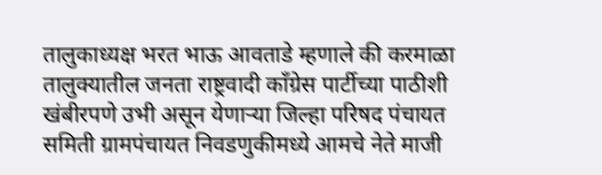तालुकाध्यक्ष भरत भाऊ आवताडे म्हणाले की करमाळा तालुक्यातील जनता राष्ट्रवादी काँग्रेस पार्टीच्या पाठीशी खंबीरपणे उभी असून येणाऱ्या जिल्हा परिषद पंचायत समिती ग्रामपंचायत निवडणुकीमध्ये आमचे नेते माजी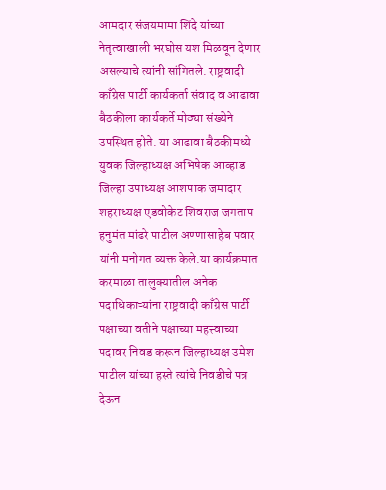आमदार संजयमामा शिंदे यांच्या नेतृत्वाखाली भरघोस यश मिळवून देणार असल्याचे त्यांनी सांगितले. राष्ट्रवादी काँग्रेस पार्टी कार्यकर्ता संवाद व आढावा बैठकीला कार्यकर्ते मोठ्या संख्येने उपस्थित होते. या आढावा बैठकीमध्ये युवक जिल्हाध्यक्ष अभिषेक आव्हाड जिल्हा उपाध्यक्ष आशपाक जमादार शहराध्यक्ष एडवोकेट शिवराज जगताप हनुमंत मांढरे पाटील अण्णासाहेब पवार यांनी मनोगत व्यक्त केले.या कार्यक्रमात करमाळा तालुक्यातील अनेक पदाधिकाऱ्यांना राष्ट्रवादी काँग्रेस पार्टी पक्षाच्या वतीने पक्षाच्या महत्त्वाच्या पदावर निवड करून जिल्हाध्यक्ष उमेश पाटील यांच्या हस्ते त्यांचे निवडीचे पत्र देऊन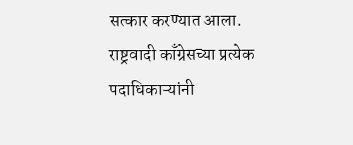सत्कार करण्यात आला. राष्ट्रवादी काँग्रेसच्या प्रत्येक पदाधिकाऱ्यांनी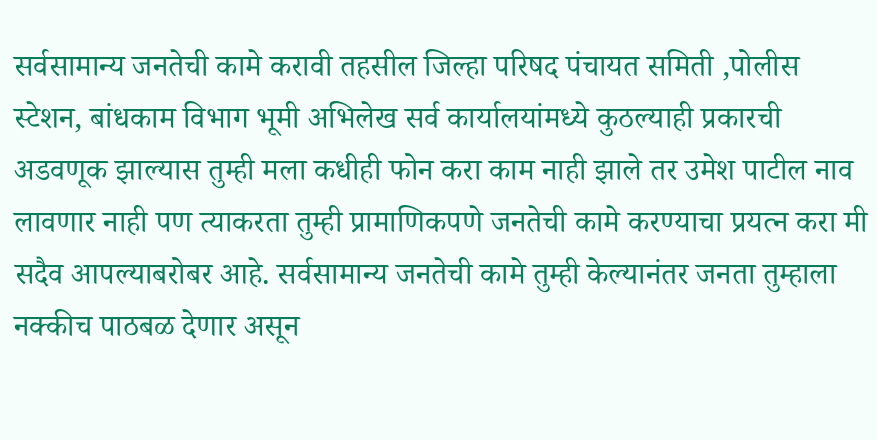सर्वसामान्य जनतेची कामे करावी तहसील जिल्हा परिषद पंचायत समिती ,पोलीस स्टेशन, बांधकाम विभाग भूमी अभिलेख सर्व कार्यालयांमध्ये कुठल्याही प्रकारची अडवणूक झाल्यास तुम्ही मला कधीही फोन करा काम नाही झाले तर उमेश पाटील नाव लावणार नाही पण त्याकरता तुम्ही प्रामाणिकपणे जनतेची कामे करण्याचा प्रयत्न करा मी सदैव आपल्याबरोबर आहे. सर्वसामान्य जनतेची कामे तुम्ही केल्यानंतर जनता तुम्हाला नक्कीच पाठबळ देणार असून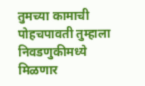तुमच्या कामाची पोहचपावती तुम्हाला निवडणुकीमध्ये मिळणार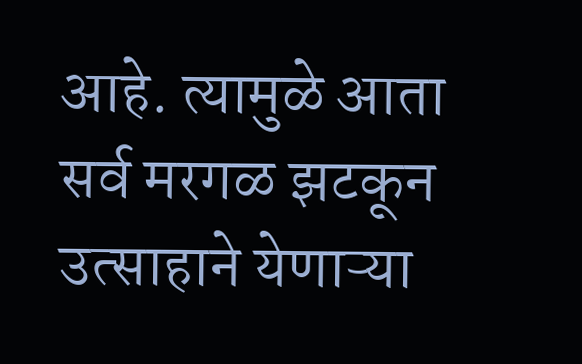आहे. त्यामुळे आता सर्व मरगळ झटकून उत्साहाने येणाऱ्या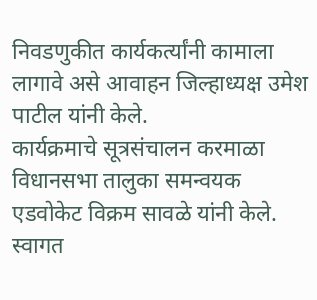निवडणुकीत कार्यकर्त्यांनी कामाला लागावे असे आवाहन जिल्हाध्यक्ष उमेश पाटील यांनी केले.
कार्यक्रमाचे सूत्रसंचालन करमाळा विधानसभा तालुका समन्वयक एडवोकेट विक्रम सावळे यांनी केले. स्वागत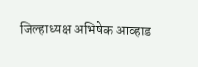जिल्हाध्यक्ष अभिषेक आव्हाड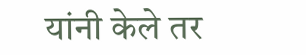यांनी केले तर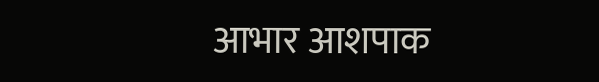आभार आशपाक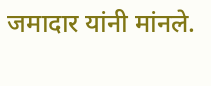जमादार यांनी मांनले.